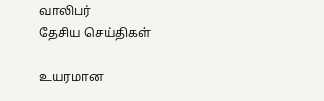வாலிபர்
தேசிய செய்திகள்

உயரமான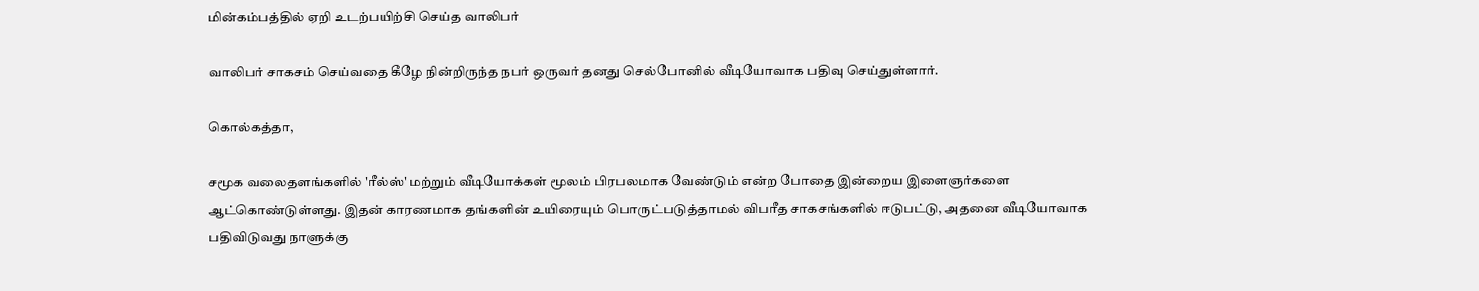மின்கம்பத்தில் ஏறி உடற்பயிற்சி செய்த வாலிபர்

வாலிபர் சாகசம் செய்வதை கீழே நின்றிருந்த நபர் ஒருவர் தனது செல்போனில் வீடியோவாக பதிவு செய்துள்ளார்.

கொல்கத்தா,

சமூக வலைதளங்களில் 'ரீல்ஸ்' மற்றும் வீடியோக்கள் மூலம் பிரபலமாக வேண்டும் என்ற போதை இன்றைய இளைஞர்களை ஆட்கொண்டுள்ளது. இதன் காரணமாக தங்களின் உயிரையும் பொருட்படுத்தாமல் விபரீத சாகசங்களில் ஈடுபட்டு, அதனை வீடியோவாக பதிவிடுவது நாளுக்கு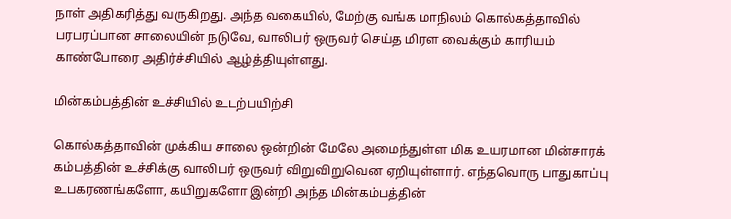நாள் அதிகரித்து வருகிறது. அந்த வகையில், மேற்கு வங்க மாநிலம் கொல்கத்தாவில் பரபரப்பான சாலையின் நடுவே, வாலிபர் ஒருவர் செய்த மிரள வைக்கும் காரியம் காண்போரை அதிர்ச்சியில் ஆழ்த்தியுள்ளது.

மின்கம்பத்தின் உச்சியில் உடற்பயிற்சி

கொல்கத்தாவின் முக்கிய சாலை ஒன்றின் மேலே அமைந்துள்ள மிக உயரமான மின்சாரக் கம்பத்தின் உச்சிக்கு வாலிபர் ஒருவர் விறுவிறுவென ஏறியுள்ளார். எந்தவொரு பாதுகாப்பு உபகரணங்களோ, கயிறுகளோ இன்றி அந்த மின்கம்பத்தின்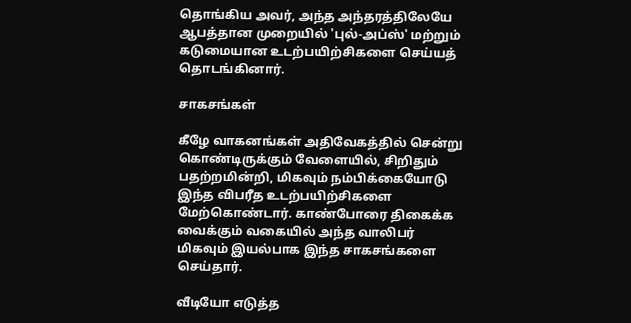தொங்கிய அவர், அந்த அந்தரத்திலேயே ஆபத்தான முறையில் 'புல்-அப்ஸ்' மற்றும் கடுமையான உடற்பயிற்சிகளை செய்யத் தொடங்கினார்.

சாகசங்கள்

கீழே வாகனங்கள் அதிவேகத்தில் சென்று கொண்டிருக்கும் வேளையில், சிறிதும் பதற்றமின்றி, மிகவும் நம்பிக்கையோடு இந்த விபரீத உடற்பயிற்சிகளை மேற்கொண்டார். காண்போரை திகைக்க வைக்கும் வகையில் அந்த வாலிபர் மிகவும் இயல்பாக இந்த சாகசங்களை செய்தார்.

வீடியோ எடுத்த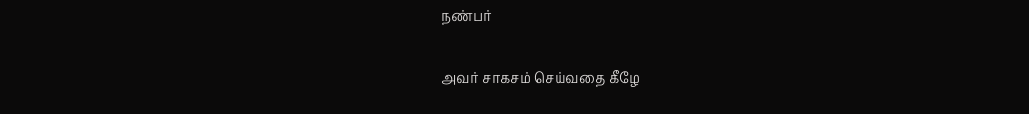நண்பர்

அவர் சாகசம் செய்வதை கீழே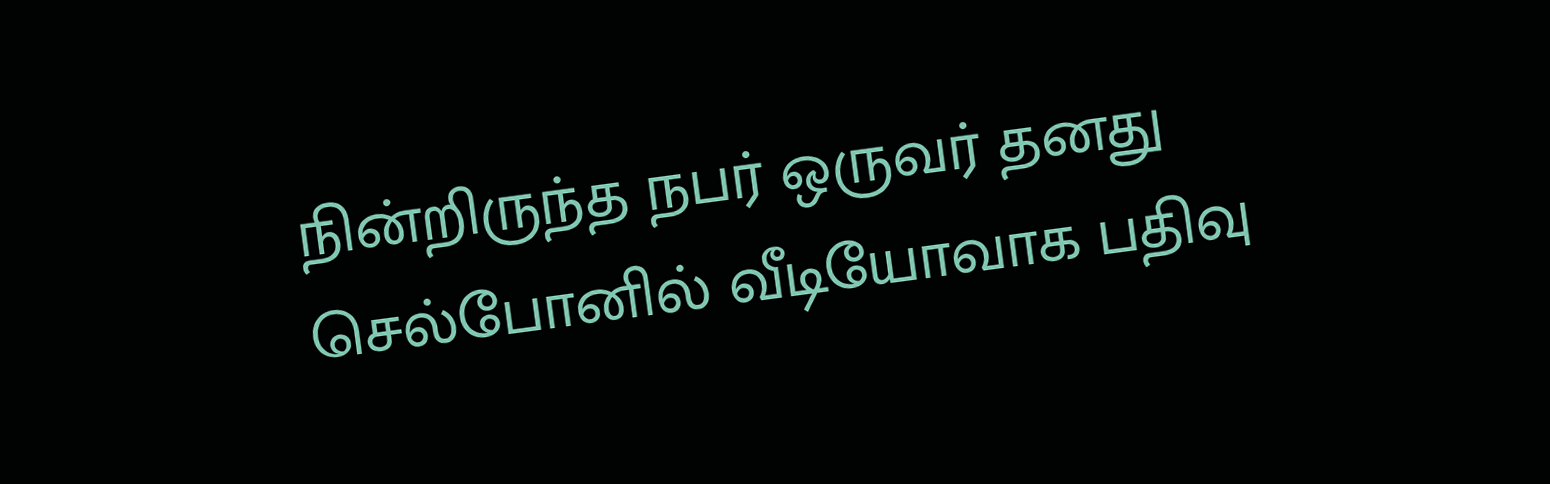நின்றிருந்த நபர் ஒருவர் தனது செல்போனில் வீடியோவாக பதிவு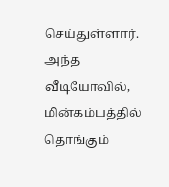செய்துள்ளார். அந்த வீடியோவில், மின்கம்பத்தில் தொங்கும்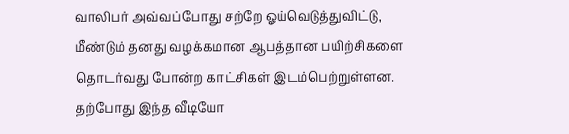வாலிபர் அவ்வப்போது சற்றே ஓய்வெடுத்துவிட்டு, மீண்டும் தனது வழக்கமான ஆபத்தான பயிற்சிகளை தொடர்வது போன்ற காட்சிகள் இடம்பெற்றுள்ளன. தற்போது இந்த வீடியோ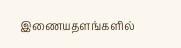இணையதளங்களில்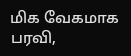மிக வேகமாக பரவி,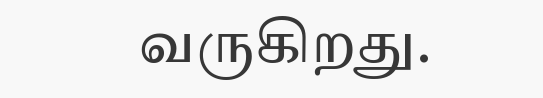வருகிறது.